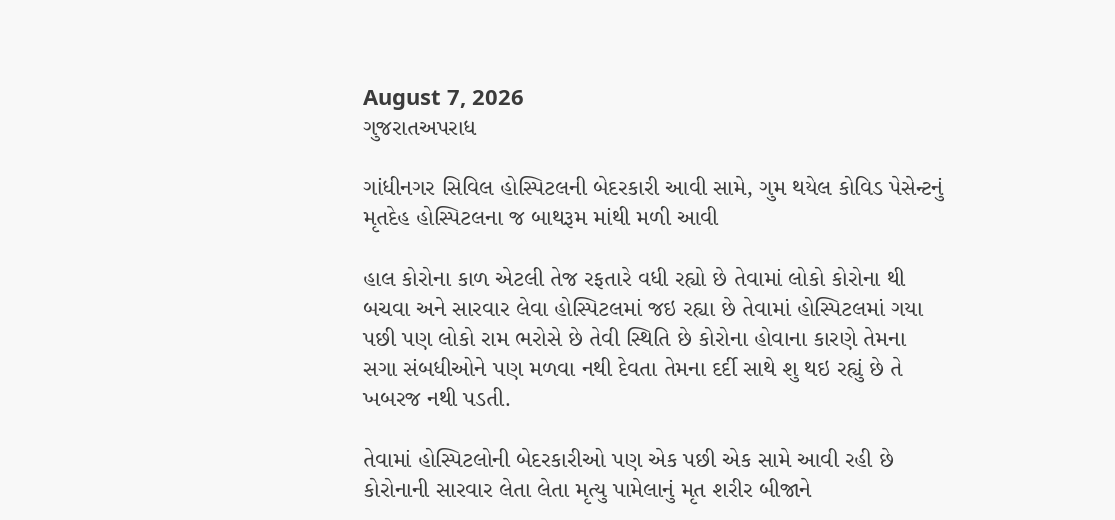August 7, 2026
ગુજરાતઅપરાધ

ગાંધીનગર સિવિલ હોસ્પિટલની બેદરકારી આવી સામે, ગુમ થયેલ કોવિડ પેસેન્ટનું મૃતદેહ હોસ્પિટલના જ બાથરૂમ માંથી મળી આવી

હાલ કોરોના કાળ એટલી તેજ રફતારે વધી રહ્યો છે તેવામાં લોકો કોરોના થી બચવા અને સારવાર લેવા હોસ્પિટલમાં જઇ રહ્યા છે તેવામાં હોસ્પિટલમાં ગયા પછી પણ લોકો રામ ભરોસે છે તેવી સ્થિતિ છે કોરોના હોવાના કારણે તેમના સગા સંબધીઓને પણ મળવા નથી દેવતા તેમના દર્દી સાથે શુ થઇ રહ્યું છે તે ખબરજ નથી પડતી.

તેવામાં હોસ્પિટલોની બેદરકારીઓ પણ એક પછી એક સામે આવી રહી છે કોરોનાની સારવાર લેતા લેતા મૃત્યુ પામેલાનું મૃત શરીર બીજાને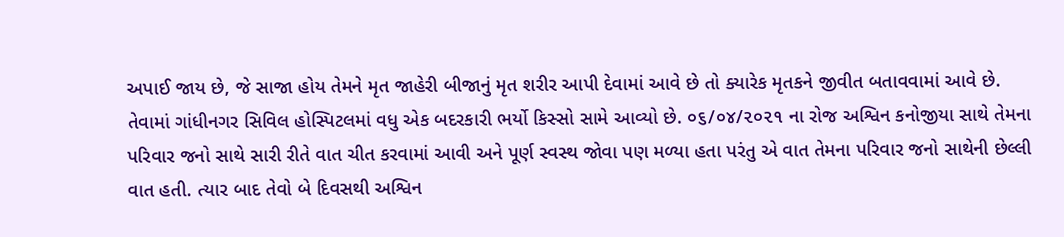અપાઈ જાય છે, જે સાજા હોય તેમને મૃત જાહેરી બીજાનું મૃત શરીર આપી દેવામાં આવે છે તો ક્યારેક મૃતકને જીવીત બતાવવામાં આવે છે.
તેવામાં ગાંધીનગર સિવિલ હોસ્પિટલમાં વધુ એક બદરકારી ભર્યો કિસ્સો સામે આવ્યો છે. ૦૬/૦૪/૨૦૨૧ ના રોજ અશ્વિન કનોજીયા સાથે તેમના પરિવાર જનો સાથે સારી રીતે વાત ચીત કરવામાં આવી અને પૂર્ણ સ્વસ્થ જોવા પણ મળ્યા હતા પરંતુ એ વાત તેમના પરિવાર જનો સાથેની છેલ્લી વાત હતી. ત્યાર બાદ તેવો બે દિવસથી અશ્વિન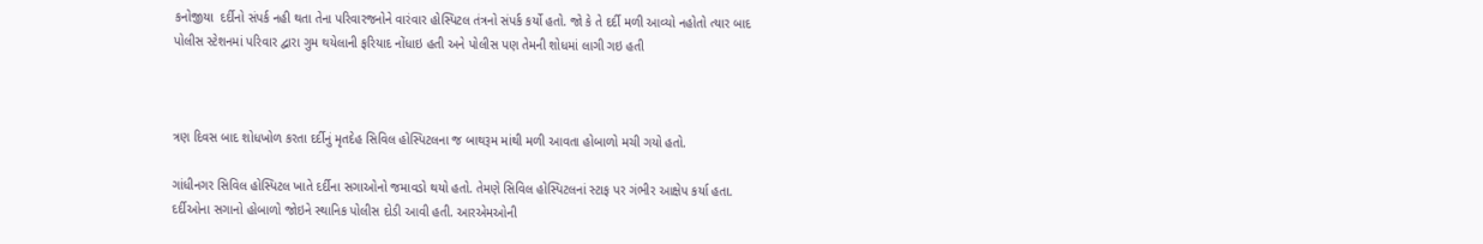કનોજીયા  દર્દીનો સંપર્ક નહી થતા તેના પરિવારજનોને વારંવાર હોસ્પિટલ તંત્રનો સંપર્ક કર્યો હતો. જો કે તે દર્દી મળી આવ્યો નહોતો ત્યાર બાદ પોલીસ સ્ટેશનમાં પરિવાર દ્વારા ગુમ થયેલાની ફરિયાદ નોંધાઇ હતી અને પોલીસ પણ તેમની શોધમાં લાગી ગઇ હતી



ત્રણ દિવસ બાદ શોધખોળ કરતા દર્દીનું મૃતદેહ સિવિલ હોસ્પિટલના જ બાથરૂમ માંથી મળી આવતા હોબાળો મચી ગયો હતો.

ગાંધીનગર સિવિલ હોસ્પિટલ ખાતે દર્દીના સગાઓનો જમાવડો થયો હતો. તેમણે સિવિલ હોસ્પિટલનાં સ્ટાફ પર ગંભીર આક્ષેપ કર્યા હતા. દર્દીઓના સગાનો હોબાળો જોઇને સ્થાનિક પોલીસ દોડી આવી હતી. આરએમઓની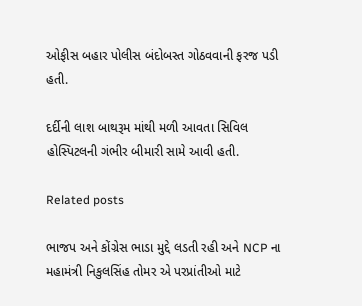ઓફીસ બહાર પોલીસ બંદોબસ્ત ગોઠવવાની ફરજ પડી હતી.

દર્દીની લાશ બાથરૂમ માંથી મળી આવતા સિવિલ હોસ્પિટલની ગંભીર બીમારી સામે આવી હતી.

Related posts

ભાજપ અને કોંગ્રેસ ભાડા મુદ્દે લડતી રહી અને NCP ના મહામંત્રી નિકુલસિંહ તોમર એ પરપ્રાંતીઓ માટે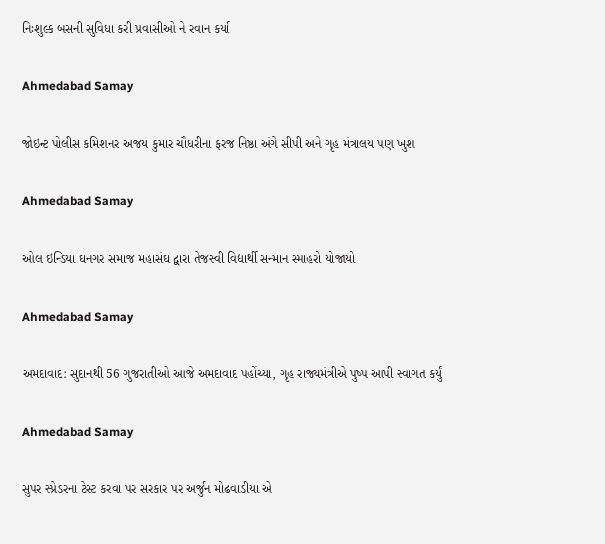નિઃશુલ્ક બસની સુવિધા કરી પ્રવાસીઓ ને રવાન કર્યા

Ahmedabad Samay

જોઇન્ટ પોલીસ કમિશનર અજય કુમાર ચૌધરીના ફરજ નિષ્ઠા અંગે સીપી અને ગૃહ મંત્રાલય પણ ખુશ

Ahmedabad Samay

ઓલ ઇન્ડિયા ઘનગર સમાજ મહાસંઘ દ્વારા તેજસ્વી વિદ્યાર્થી સન્માન સ્માહરો યોજાયો

Ahmedabad Samay

અમદાવાદ: સુદાનથી 56 ગુજરાતીઓ આજે અમદાવાદ પહોંચ્યા, ગૃહ રાજ્યમંત્રીએ પુષ્પ આપી સ્વાગત કર્યું

Ahmedabad Samay

સુપર સ્પ્રેડરના ટેસ્ટ કરવા પર સરકાર પર અર્જુન મોઢવાડીયા એ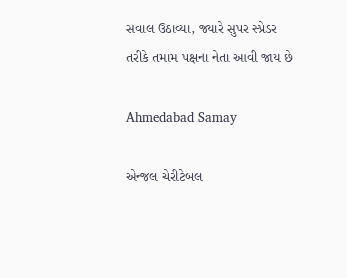સવાલ ઉઠાવ્યા, જ્યારે સુપર સ્પ્રેડર તરીકે તમામ પક્ષના નેતા આવી જાય છે

Ahmedabad Samay

એન્જલ ચેરીટેબલ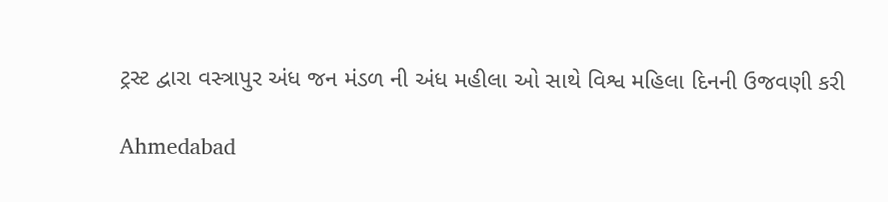ટ્રસ્ટ દ્વારા વસ્ત્રાપુર અંધ જન મંડળ ની અંધ મહીલા ઓ સાથે વિશ્વ મહિલા દિનની ઉજવણી કરી

Ahmedabad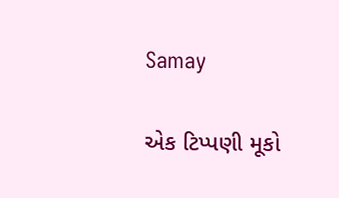Samay

એક ટિપ્પણી મૂકો